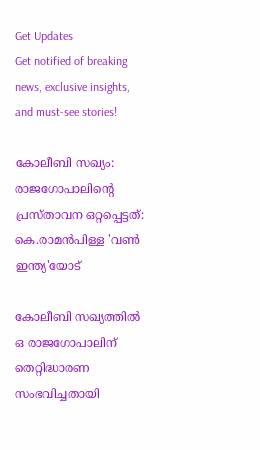Get Updates
Get notified of breaking news, exclusive insights, and must-see stories!

കോലീബി സഖ്യം: രാജഗോപാലിൻ്റെ പ്രസ്താവന ഒറ്റപ്പെട്ടത്: കെ.രാമൻപിള്ള 'വൺ ഇന്ത്യ'യോട്

കോലീബി സഖ്യത്തിൽ ഒ രാജഗോപാലിന് തെറ്റിദ്ധാരണ സംഭവിച്ചതായി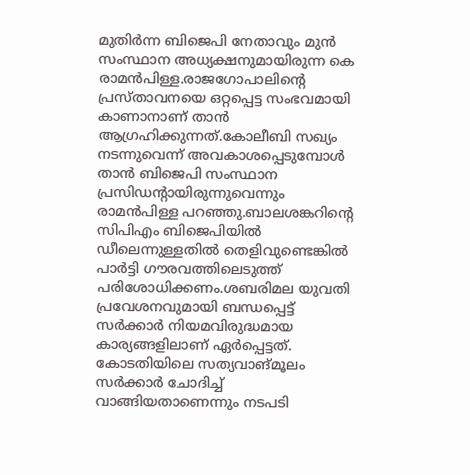മുതിർന്ന ബിജെപി നേതാവും മുൻ സംസ്ഥാന അധ്യക്ഷനുമായിരുന്ന കെ രാമൻപിള്ള.രാജഗോപാലിൻ്റെ പ്രസ്താവനയെ ഒറ്റപ്പെട്ട സംഭവമായി കാണാനാണ് താൻ ആഗ്രഹിക്കുന്നത്.കോലീബി സഖ്യം നടന്നുവെന്ന് അവകാശപ്പെടുമ്പോൾ താൻ ബിജെപി സംസ്ഥാന പ്രസിഡൻ്റായിരുന്നുവെന്നും രാമൻപിള്ള പറഞ്ഞു.ബാലശങ്കറിൻ്റെ സിപിഎം ബിജെപിയിൽ ഡീലെന്നുള്ളതിൽ തെളിവുണ്ടെങ്കിൽ പാർട്ടി ഗൗരവത്തിലെടുത്ത് പരിശോധിക്കണം.ശബരിമല യുവതി പ്രവേശനവുമായി ബന്ധപ്പെട്ട് സർക്കാർ നിയമവിരുദ്ധമായ കാര്യങ്ങളിലാണ് ഏർപ്പെട്ടത്. കോടതിയിലെ സത്യവാങ്മൂലം സർക്കാർ ചോദിച്ച് വാങ്ങിയതാണെന്നും നടപടി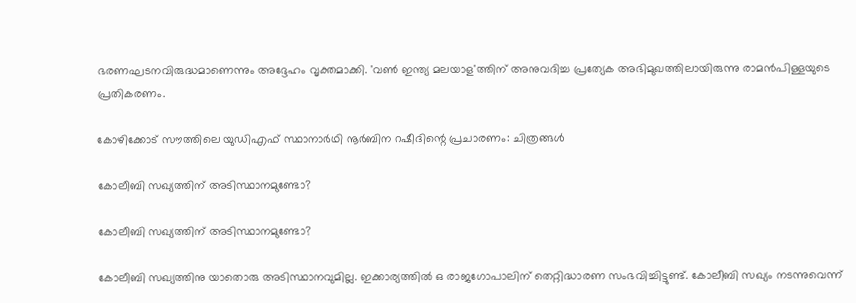ഭരണഘടനവിരുദ്ധമാണെന്നും അദ്ദേഹം വൃക്തമാക്കി. 'വൺ ഇന്ത്യ മലയാള'ത്തിന് അനുവദിച്ച പ്രത്യേക അഭിമുഖത്തിലായിരുന്നു രാമൻപിള്ളയുടെ പ്രതികരണം.

കോഴിക്കോട് സൗത്തിലെ യുഡിഎഫ് സ്ഥാനാര്‍ഥി നൂര്‍ബിന റഷീദിന്റെ പ്രചാരണം: ചിത്രങ്ങള്‍

കോലീബി സഖ്യത്തിന് അടിസ്ഥാനമുണ്ടോ?

കോലീബി സഖ്യത്തിന് അടിസ്ഥാനമുണ്ടോ?

കോലീബി സഖ്യത്തിനു യാതൊരു അടിസ്ഥാനവുമില്ല. ഇക്കാര്യത്തിൽ ഒ രാജഗോപാലിന് തെറ്റിദ്ധാരണ സംഭവിച്ചിട്ടുണ്ട്. കോലീബി സഖ്യം നടന്നുവെന്ന്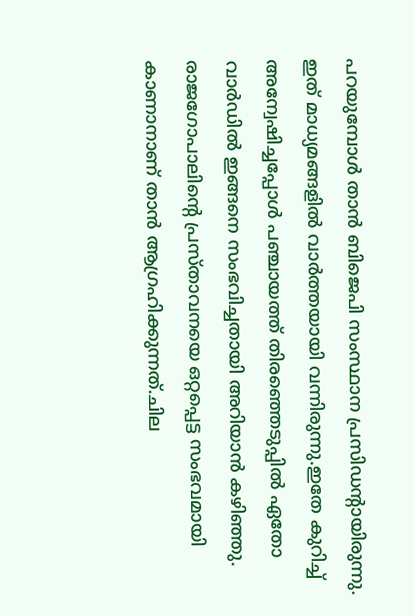പറയുമ്പോൾ താൻ ബിജെപി സംസ്ഥാന പ്രസിഡൻ്റായിരുന്നു. ഇത് മാധ്യമങ്ങളിൽ വാർത്തയായി വന്നിരുന്നു.ഇതേ കുറിച്ച് അന്വേഷിച്ചപ്പോൾ പഞ്ചായത്ത് തിരഞ്ഞെടുപ്പിൽ ഏതോ വാർഡിൽ ഇങ്ങനെ സംഭവിച്ചതായി അറിയാൻ കഴിഞ്ഞു. രാജഗോപാലിൻ്റെ പ്രസ്താവനയെ ഒറ്റപ്പെട്ട സംഭവമായി കാണാനാണ് താൻ ആഗ്രഹിക്കുന്നത്.ചില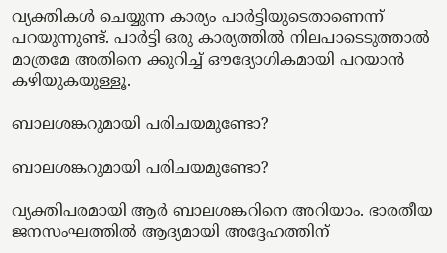വ്യക്തികൾ ചെയ്യുന്ന കാര്യം പാർട്ടിയുടെതാണെന്ന് പറയുന്നുണ്ട്. പാർട്ടി ഒരു കാര്യത്തിൽ നിലപാടെടുത്താൽ മാത്രമേ അതിനെ ക്കുറിച്ച് ഔദ്യോഗികമായി പറയാൻ കഴിയുകയുള്ളൂ.

ബാലശങ്കറുമായി പരിചയമുണ്ടോ?

ബാലശങ്കറുമായി പരിചയമുണ്ടോ?

വ്യക്തിപരമായി ആർ ബാലശങ്കറിനെ അറിയാം. ഭാരതീയ ജനസംഘത്തിൽ ആദ്യമായി അദ്ദേഹത്തിന്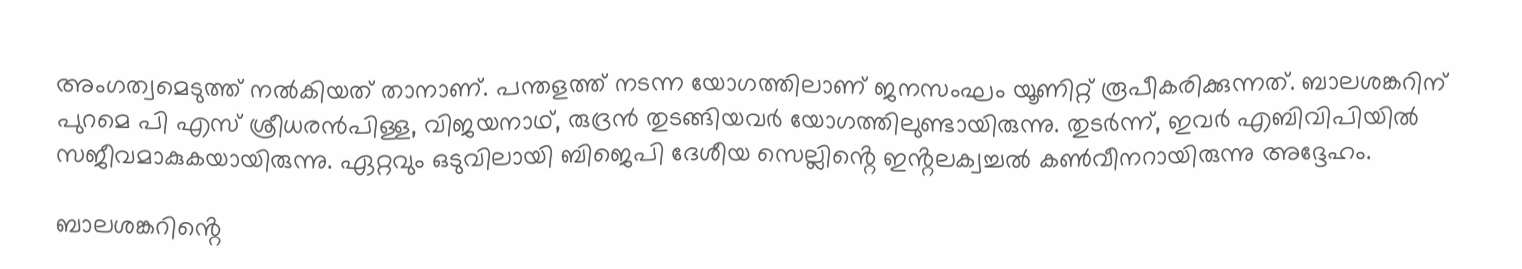അംഗത്വമെടുത്ത് നൽകിയത് താനാണ്. പന്തളത്ത് നടന്ന യോഗത്തിലാണ് ജനസംഘം യൂണിറ്റ് രൂപീകരിക്കുന്നത്. ബാലശങ്കറിന് പുറമെ പി എസ് ശ്രീധരൻപിള്ള, വിജയനാഥ്, രുദ്രൻ തുടങ്ങിയവർ യോഗത്തിലുണ്ടായിരുന്നു. തുടർന്ന്, ഇവർ എബിവിപിയിൽ സജീവമാകുകയായിരുന്നു. ഏറ്റവും ഒടുവിലായി ബിജെപി ദേശീയ സെല്ലിൻ്റെ ഇൻ്റലക്വച്ചൽ കൺവീനറായിരുന്നു അദ്ദേഹം.

ബാലശങ്കറിൻ്റെ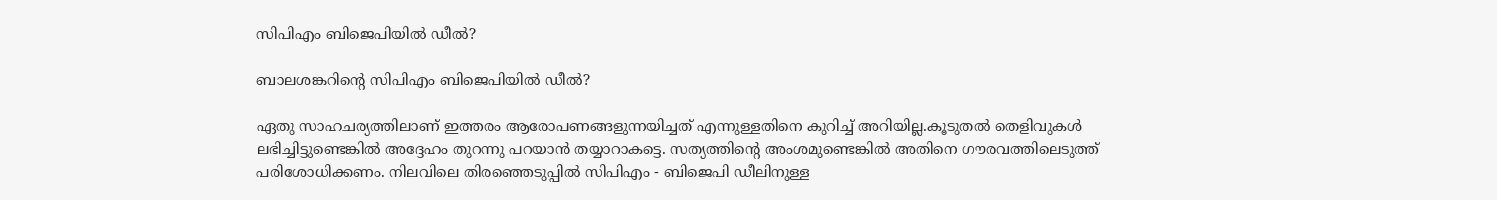സിപിഎം ബിജെപിയിൽ ഡീൽ?

ബാലശങ്കറിൻ്റെ സിപിഎം ബിജെപിയിൽ ഡീൽ?

ഏതു സാഹചര്യത്തിലാണ് ഇത്തരം ആരോപണങ്ങളുന്നയിച്ചത് എന്നുള്ളതിനെ കുറിച്ച് അറിയില്ല.കൂടുതൽ തെളിവുകൾ ലഭിച്ചിട്ടുണ്ടെങ്കിൽ അദ്ദേഹം തുറന്നു പറയാൻ തയ്യാറാകട്ടെ. സത്യത്തിൻ്റെ അംശമുണ്ടെങ്കിൽ അതിനെ ഗൗരവത്തിലെടുത്ത് പരിശോധിക്കണം. നിലവിലെ തിരഞ്ഞെടുപ്പിൽ സിപിഎം - ബിജെപി ഡീലിനുള്ള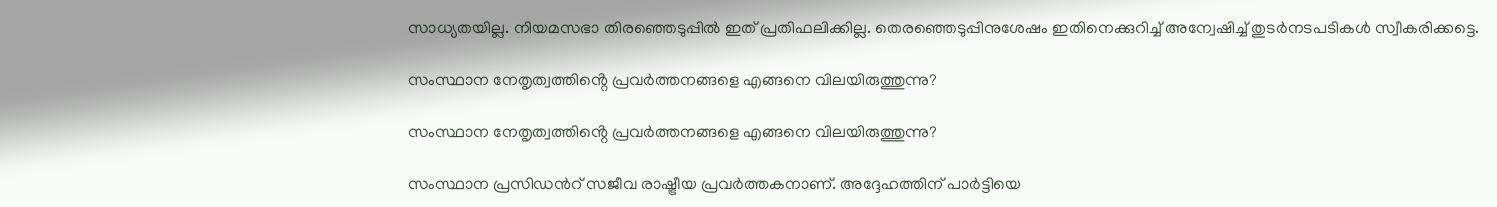സാധ്യതയില്ല. നിയമസഭാ തിരഞ്ഞെടുപ്പിൽ ഇത് പ്രതിഫലിക്കില്ല. തെരഞ്ഞെടുപ്പിനുശേഷം ഇതിനെക്കുറിച്ച് അന്വേഷിച്ച് തുടർനടപടികൾ സ്വീകരിക്കട്ടെ.

സംസ്ഥാന നേതൃത്വത്തിൻ്റെ പ്രവർത്തനങ്ങളെ എങ്ങനെ വിലയിരുത്തുന്നു?

സംസ്ഥാന നേതൃത്വത്തിൻ്റെ പ്രവർത്തനങ്ങളെ എങ്ങനെ വിലയിരുത്തുന്നു?

സംസ്ഥാന പ്രസിഡൻറ് സജീവ രാഷ്ട്രീയ പ്രവർത്തകനാണ്. അദ്ദേഹത്തിന് പാർട്ടിയെ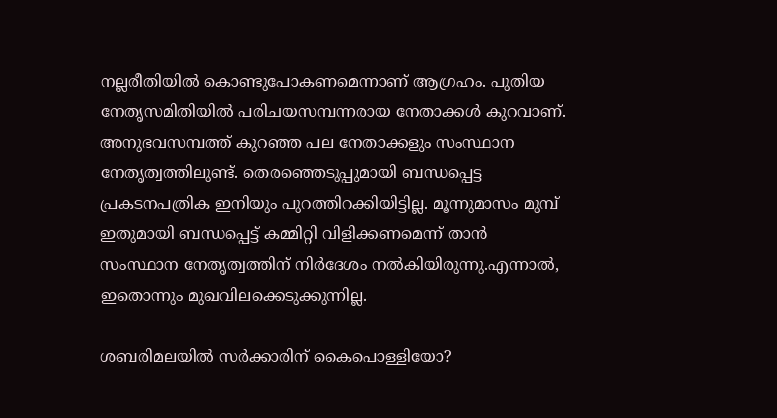നല്ലരീതിയിൽ കൊണ്ടുപോകണമെന്നാണ് ആഗ്രഹം. പുതിയ നേതൃസമിതിയിൽ പരിചയസമ്പന്നരായ നേതാക്കൾ കുറവാണ്. അനുഭവസമ്പത്ത് കുറഞ്ഞ പല നേതാക്കളും സംസ്ഥാന നേതൃത്വത്തിലുണ്ട്. തെരഞ്ഞെടുപ്പുമായി ബന്ധപ്പെട്ട പ്രകടനപത്രിക ഇനിയും പുറത്തിറക്കിയിട്ടില്ല. മൂന്നുമാസം മുമ്പ് ഇതുമായി ബന്ധപ്പെട്ട് കമ്മിറ്റി വിളിക്കണമെന്ന് താൻ സംസ്ഥാന നേതൃത്വത്തിന് നിർദേശം നൽകിയിരുന്നു.എന്നാൽ, ഇതൊന്നും മുഖവിലക്കെടുക്കുന്നില്ല.

ശബരിമലയിൽ സർക്കാരിന് കൈപൊള്ളിയോ?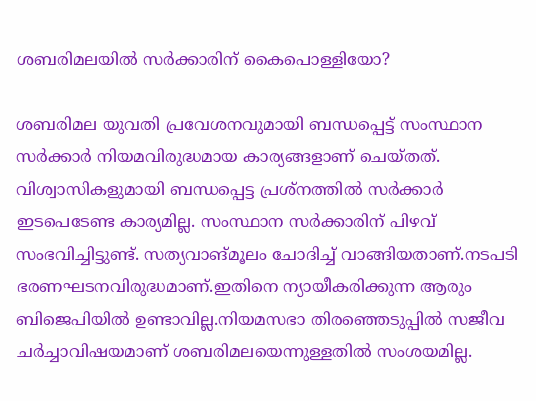ശബരിമലയിൽ സർക്കാരിന് കൈപൊള്ളിയോ?

ശബരിമല യുവതി പ്രവേശനവുമായി ബന്ധപ്പെട്ട് സംസ്ഥാന സർക്കാർ നിയമവിരുദ്ധമായ കാര്യങ്ങളാണ് ചെയ്തത്. വിശ്വാസികളുമായി ബന്ധപ്പെട്ട പ്രശ്നത്തിൽ സർക്കാർ ഇടപെടേണ്ട കാര്യമില്ല. സംസ്ഥാന സർക്കാരിന് പിഴവ് സംഭവിച്ചിട്ടുണ്ട്. സത്യവാങ്മൂലം ചോദിച്ച് വാങ്ങിയതാണ്.നടപടി ഭരണഘടനവിരുദ്ധമാണ്.ഇതിനെ ന്യായീകരിക്കുന്ന ആരും ബിജെപിയിൽ ഉണ്ടാവില്ല.നിയമസഭാ തിരഞ്ഞെടുപ്പിൽ സജീവ ചർച്ചാവിഷയമാണ് ശബരിമലയെന്നുള്ളതിൽ സംശയമില്ല.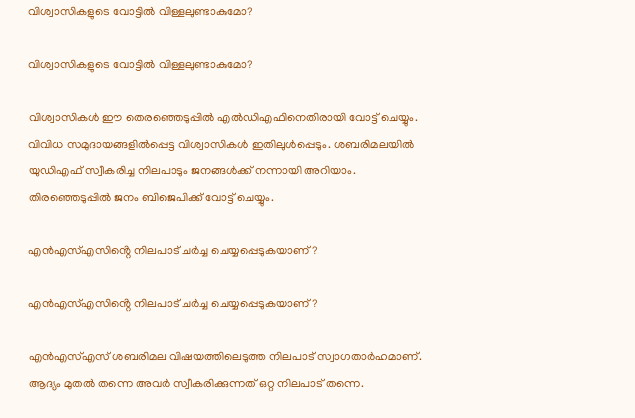വിശ്വാസികളുടെ വോട്ടിൽ വിള്ളലുണ്ടാകുമോ?

വിശ്വാസികളുടെ വോട്ടിൽ വിള്ളലുണ്ടാകുമോ?

വിശ്വാസികൾ ഈ തെരഞ്ഞെടുപ്പിൽ എൽഡിഎഫിനെതിരായി വോട്ട് ചെയ്യും. വിവിധ സമുദായങ്ങളിൽപ്പെട്ട വിശ്വാസികൾ ഇതിലുൾപ്പെടും. ശബരിമലയിൽ യുഡിഎഫ് സ്വീകരിച്ച നിലപാടും ജനങ്ങൾക്ക് നന്നായി അറിയാം. തിരഞ്ഞെടുപ്പിൽ ജനം ബിജെപിക്ക് വോട്ട് ചെയ്യും.

എൻഎസ്എസിൻ്റെ നിലപാട് ചർച്ച ചെയ്യപ്പെടുകയാണ്?

എൻഎസ്എസിൻ്റെ നിലപാട് ചർച്ച ചെയ്യപ്പെടുകയാണ്?

എൻഎസ്എസ് ശബരിമല വിഷയത്തിലെടുത്ത നിലപാട് സ്വാഗതാർഹമാണ്. ആദ്യം മുതൽ തന്നെ അവർ സ്വീകരിക്കുന്നത് ഒറ്റ നിലപാട് തന്നെ.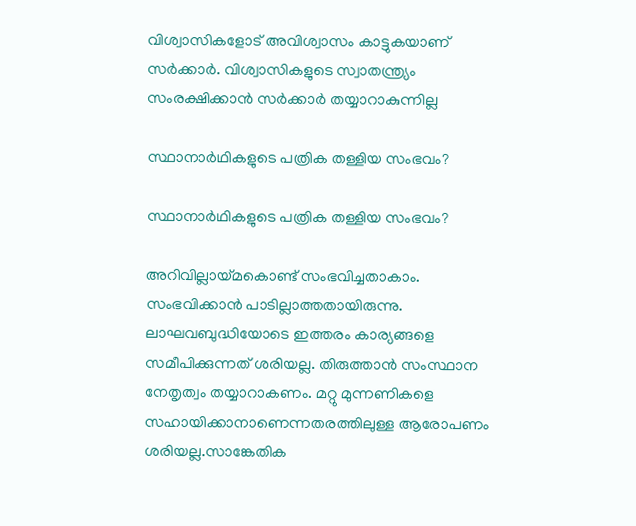വിശ്വാസികളോട് അവിശ്വാസം കാട്ടുകയാണ് സർക്കാർ. വിശ്വാസികളുടെ സ്വാതന്ത്ര്യം സംരക്ഷിക്കാൻ സർക്കാർ തയ്യാറാകുന്നില്ല

സ്ഥാനാർഥികളുടെ പത്രിക തള്ളിയ സംഭവം?

സ്ഥാനാർഥികളുടെ പത്രിക തള്ളിയ സംഭവം?

അറിവില്ലായ്മകൊണ്ട് സംഭവിച്ചതാകാം. സംഭവിക്കാൻ പാടില്ലാത്തതായിരുന്നു. ലാഘവബുദ്ധിയോടെ ഇത്തരം കാര്യങ്ങളെ സമീപിക്കുന്നത് ശരിയല്ല. തിരുത്താൻ സംസ്ഥാന നേതൃത്വം തയ്യാറാകണം. മറ്റു മുന്നണികളെ സഹായിക്കാനാണെന്നതരത്തിലുള്ള ആരോപണം ശരിയല്ല.സാങ്കേതിക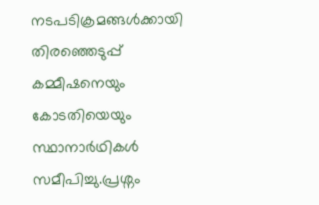നടപടിക്രമങ്ങൾക്കായി തിരഞ്ഞെടുപ്പ് കമ്മീഷനെയും കോടതിയെയും സ്ഥാനാർഥികൾ സമീപിച്ചു.പ്രശ്നം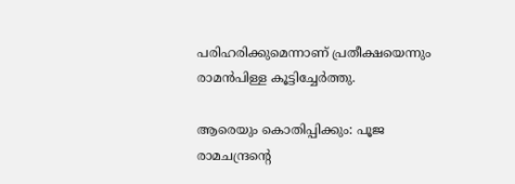പരിഹരിക്കുമെന്നാണ് പ്രതീക്ഷയെന്നും രാമൻപിള്ള കൂട്ടിച്ചേർത്തു.

ആരെയും കൊതിപ്പിക്കും: പൂജ രാമചന്ദ്രന്റെ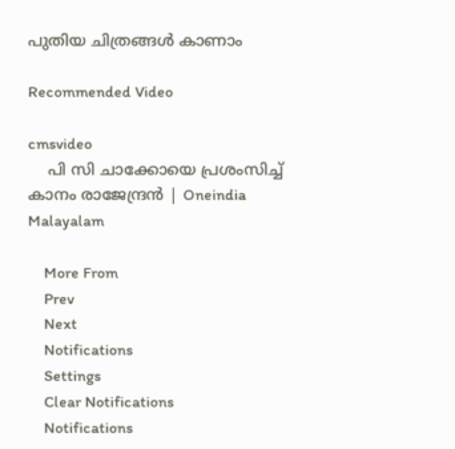പുതിയ ചിത്രങ്ങള്‍ കാണാം

Recommended Video

cmsvideo
    പി സി ചാക്കോയെ പ്രശംസിച്ച് കാനം രാജേന്ദ്രൻ | Oneindia Malayalam

    More From
    Prev
    Next
    Notifications
    Settings
    Clear Notifications
    Notifications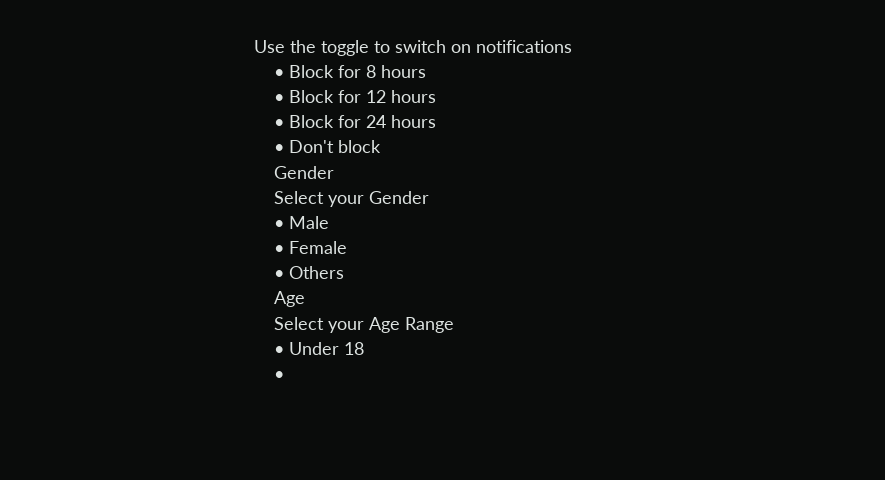Use the toggle to switch on notifications
    • Block for 8 hours
    • Block for 12 hours
    • Block for 24 hours
    • Don't block
    Gender
    Select your Gender
    • Male
    • Female
    • Others
    Age
    Select your Age Range
    • Under 18
    •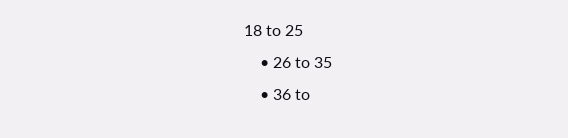18 to 25
    • 26 to 35
    • 36 to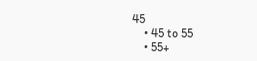45
    • 45 to 55
    • 55+